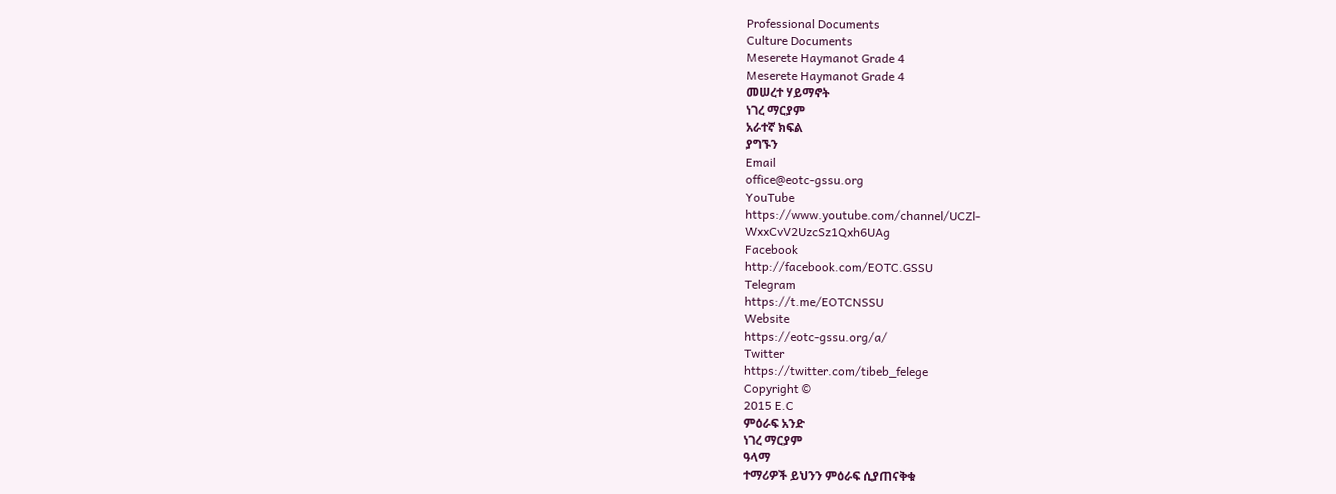Professional Documents
Culture Documents
Meserete Haymanot Grade 4
Meserete Haymanot Grade 4
መሠረተ ሃይማኖት
ነገረ ማርያም
አራተኛ ክፍል
ያግኙን
Email
office@eotc-gssu.org
YouTube
https://www.youtube.com/channel/UCZl-
WxxCvV2UzcSz1Qxh6UAg
Facebook
http://facebook.com/EOTC.GSSU
Telegram
https://t.me/EOTCNSSU
Website
https://eotc-gssu.org/a/
Twitter
https://twitter.com/tibeb_felege
Copyright ©
2015 E.C
ምዕራፍ አንድ
ነገረ ማርያም
ዓላማ
ተማሪዎች ይህንን ምዕራፍ ሲያጠናቅቁ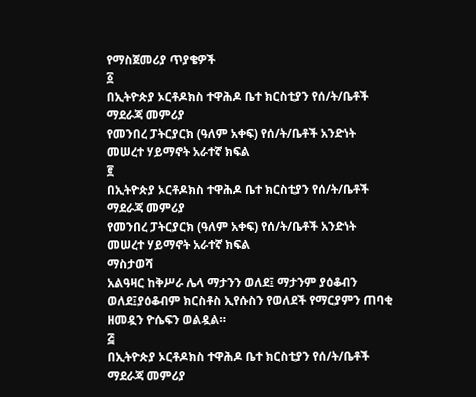የማስጀመሪያ ጥያቄዎች
፩
በኢትዮጵያ ኦርቶዶክስ ተዋሕዶ ቤተ ክርስቲያን የሰ/ት/ቤቶች ማደራጃ መምሪያ
የመንበረ ፓትርያርክ (ዓለም አቀፍ) የሰ/ት/ቤቶች አንድነት
መሠረተ ሃይማኖት አራተኛ ክፍል
፪
በኢትዮጵያ ኦርቶዶክስ ተዋሕዶ ቤተ ክርስቲያን የሰ/ት/ቤቶች ማደራጃ መምሪያ
የመንበረ ፓትርያርክ (ዓለም አቀፍ) የሰ/ት/ቤቶች አንድነት
መሠረተ ሃይማኖት አራተኛ ክፍል
ማስታወሻ
አልዓዛር ከቅሥራ ሌላ ማታንን ወለደ፤ ማታንም ያዕቆብን
ወለደ፤ያዕቆብም ክርስቶስ ኢየሱስን የወለደች የማርያምን ጠባቂ
ዘመዷን ዮሴፍን ወልዷል።
፭
በኢትዮጵያ ኦርቶዶክስ ተዋሕዶ ቤተ ክርስቲያን የሰ/ት/ቤቶች ማደራጃ መምሪያ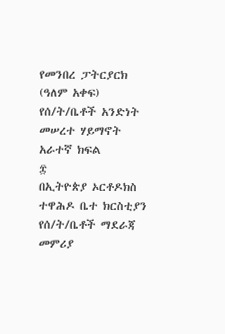የመንበረ ፓትርያርክ (ዓለም አቀፍ) የሰ/ት/ቤቶች አንድነት
መሠረተ ሃይማኖት አራተኛ ክፍል
፰
በኢትዮጵያ ኦርቶዶክስ ተዋሕዶ ቤተ ክርስቲያን የሰ/ት/ቤቶች ማደራጃ መምሪያ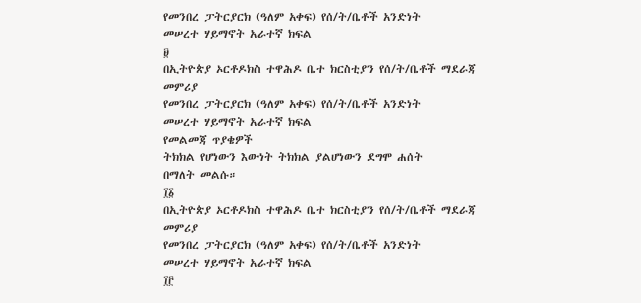የመንበረ ፓትርያርክ (ዓለም አቀፍ) የሰ/ት/ቤቶች አንድነት
መሠረተ ሃይማኖት አራተኛ ክፍል
፱
በኢትዮጵያ ኦርቶዶክስ ተዋሕዶ ቤተ ክርስቲያን የሰ/ት/ቤቶች ማደራጃ መምሪያ
የመንበረ ፓትርያርክ (ዓለም አቀፍ) የሰ/ት/ቤቶች አንድነት
መሠረተ ሃይማኖት አራተኛ ክፍል
የመልመጃ ጥያቄዎች
ትክክል የሆነውን እውነት ትክክል ያልሆነውን ደግሞ ሐሰት
በማለት መልሱ።
፲፩
በኢትዮጵያ ኦርቶዶክስ ተዋሕዶ ቤተ ክርስቲያን የሰ/ት/ቤቶች ማደራጃ መምሪያ
የመንበረ ፓትርያርክ (ዓለም አቀፍ) የሰ/ት/ቤቶች አንድነት
መሠረተ ሃይማኖት አራተኛ ክፍል
፲፫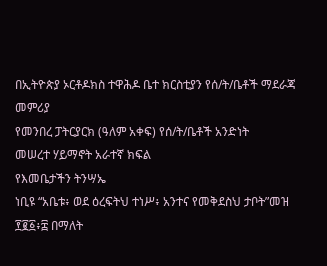በኢትዮጵያ ኦርቶዶክስ ተዋሕዶ ቤተ ክርስቲያን የሰ/ት/ቤቶች ማደራጃ መምሪያ
የመንበረ ፓትርያርክ (ዓለም አቀፍ) የሰ/ት/ቤቶች አንድነት
መሠረተ ሃይማኖት አራተኛ ክፍል
የእመቤታችን ትንሣኤ
ነቢዩ “አቤቱ፥ ወደ ዕረፍትህ ተነሥ፥ አንተና የመቅደስህ ታቦት”መዝ
፻፪፩፥፰ በማለት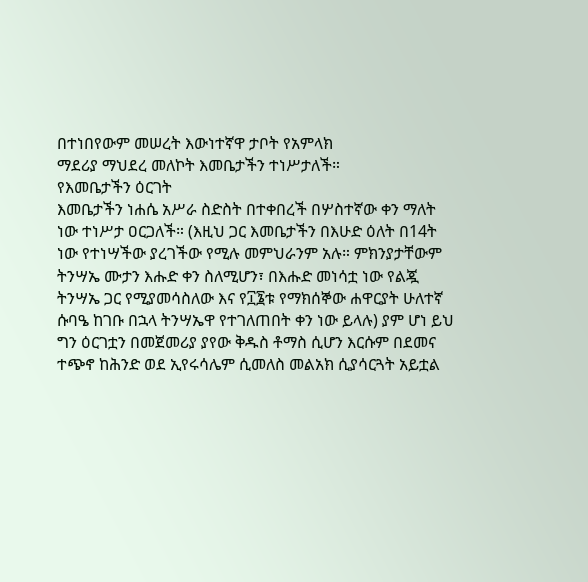በተነበየውም መሠረት እውነተኛዋ ታቦት የአምላክ
ማደሪያ ማህደረ መለኮት እመቤታችን ተነሥታለች።
የእመቤታችን ዕርገት
እመቤታችን ነሐሴ አሥራ ስድስት በተቀበረች በሦስተኛው ቀን ማለት
ነው ተነሥታ ዐርጋለች። (እዚህ ጋር እመቤታችን በእሁድ ዕለት በ14ት
ነው የተነሣችው ያረገችው የሚሉ መምህራንም አሉ። ምክንያታቸውም
ትንሣኤ ሙታን እሑድ ቀን ስለሚሆን፣ በእሑድ መነሳቷ ነው የልጇ
ትንሣኤ ጋር የሚያመሳስለው እና የ፲፮ቱ የማክሰኞው ሐዋርያት ሁለተኛ
ሱባዔ ከገቡ በኋላ ትንሣኤዋ የተገለጠበት ቀን ነው ይላሉ) ያም ሆነ ይህ
ግን ዕርገቷን በመጀመሪያ ያየው ቅዱስ ቶማስ ሲሆን እርሱም በደመና
ተጭኖ ከሕንድ ወደ ኢየሩሳሌም ሲመለስ መልአክ ሲያሳርጓት አይቷል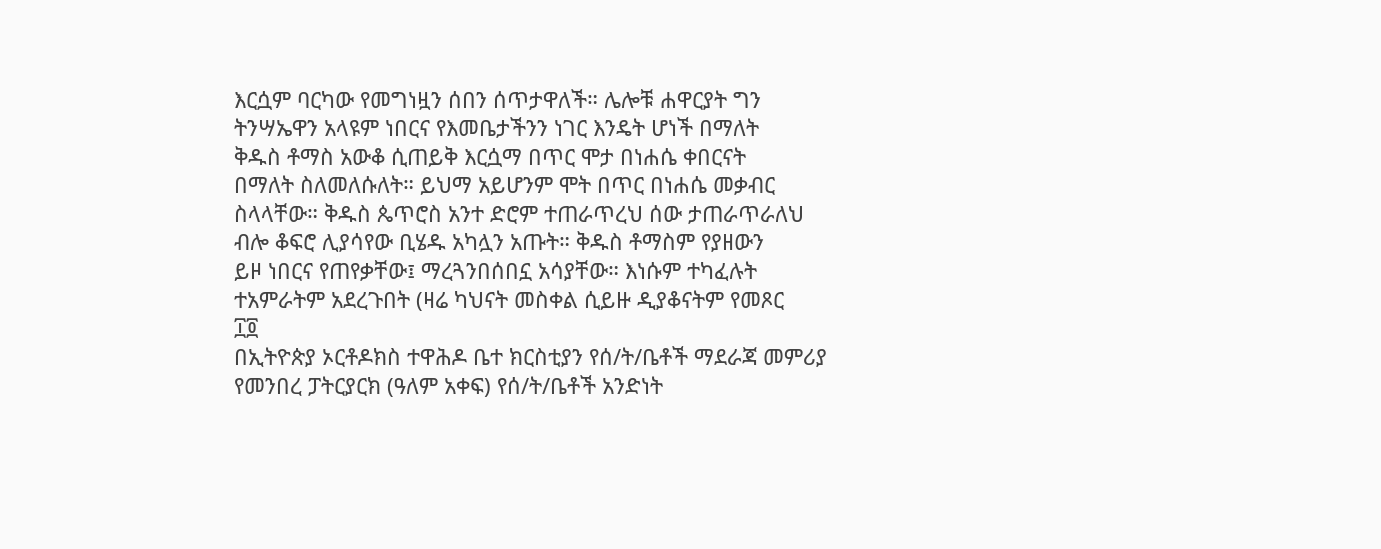እርሷም ባርካው የመግነዟን ሰበን ሰጥታዋለች። ሌሎቹ ሐዋርያት ግን
ትንሣኤዋን አላዩም ነበርና የእመቤታችንን ነገር እንዴት ሆነች በማለት
ቅዱስ ቶማስ አውቆ ሲጠይቅ እርሷማ በጥር ሞታ በነሐሴ ቀበርናት
በማለት ስለመለሱለት። ይህማ አይሆንም ሞት በጥር በነሐሴ መቃብር
ስላላቸው። ቅዱስ ጴጥሮስ አንተ ድሮም ተጠራጥረህ ሰው ታጠራጥራለህ
ብሎ ቆፍሮ ሊያሳየው ቢሄዱ አካሏን አጡት። ቅዱስ ቶማስም የያዘውን
ይዞ ነበርና የጠየቃቸው፤ ማረጓንበሰበኗ አሳያቸው። እነሱም ተካፈሉት
ተአምራትም አደረጉበት (ዛሬ ካህናት መስቀል ሲይዙ ዲያቆናትም የመጾር
፲፬
በኢትዮጵያ ኦርቶዶክስ ተዋሕዶ ቤተ ክርስቲያን የሰ/ት/ቤቶች ማደራጃ መምሪያ
የመንበረ ፓትርያርክ (ዓለም አቀፍ) የሰ/ት/ቤቶች አንድነት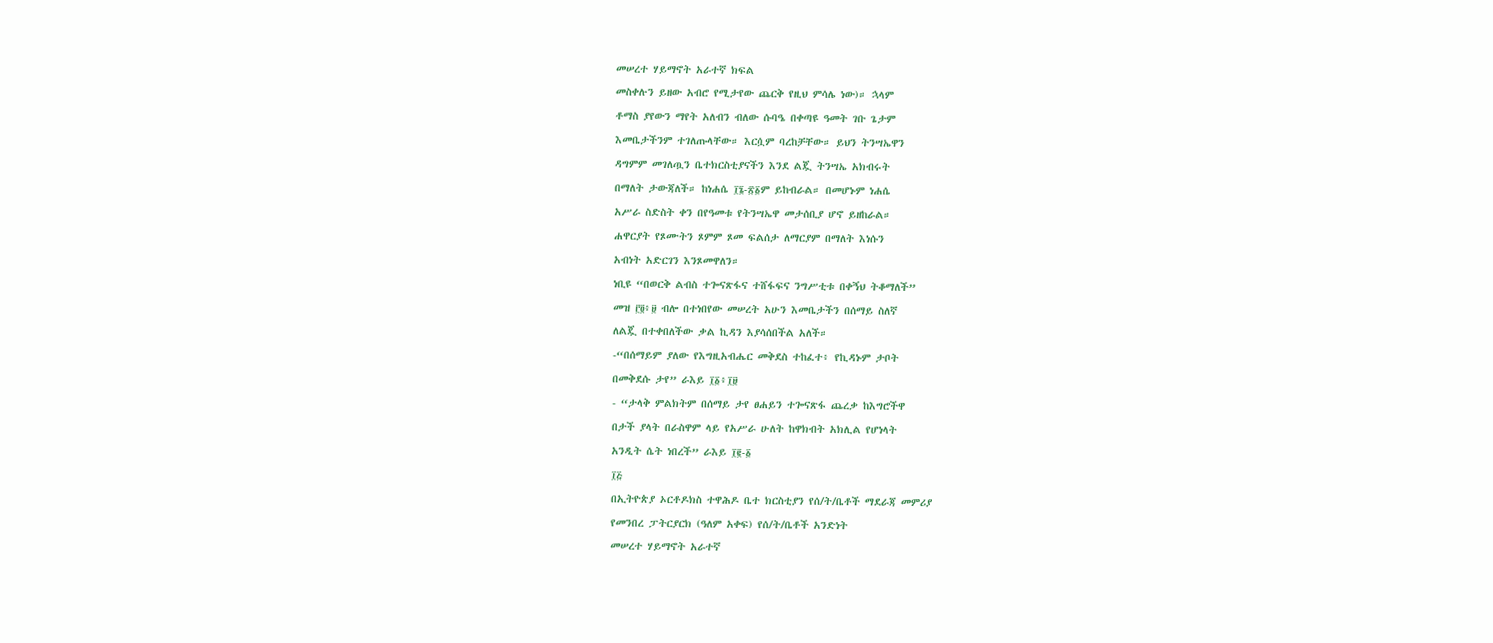መሠረተ ሃይማኖት አራተኛ ክፍል
መስቀሉን ይዘው አብሮ የሚታየው ጨርቅ የዚህ ምሳሌ ነው)። ኋላም
ቶማስ ያየውን ማየት አለብን ብለው ሱባዔ በቀጣዩ ዓመት ገቡ ጌታም
እመቤታችንም ተገለጡላቸው። እርሷም ባረከቻቸው። ይህን ትንሣኤዋን
ዳግምም መገለጧን ቤተክርስቲያናችን እንደ ልጇ ትንሣኤ አክብሩት
በማለት ታውጃለች። ከነሐሴ ፲፮-፳፩ም ይከብራል። በመሆኑም ነሐሴ
አሥራ ስድስት ቀን በየዓመቱ የትንሣኤዋ መታሰቢያ ሆኖ ይዘከራል።
ሐዋርያት የጾሙትን ጾምም ጾመ ፍልሰታ ለማርያም በማለት እነሱን
አብነት አድርገን እንጾመዋለን።
ነቢዩ “በወርቅ ልብስ ተጐናጽፋና ተሸፋፍና ንግሥቲቱ በቀኝህ ትቆማለች”
መዝ ፫፬፥፱ ብሎ በተነበየው መሠረት አሁን እመቤታችን በሰማይ ስለኛ
ለልጇ በተቀበለችው ቃል ኪዳን እያሳሰበችል አለች።
-“በሰማይም ያለው የእግዚአብሔር መቅደስ ተከፈተ፥ የኪዳኑም ታቦት
በመቅደሱ ታየ” ራእይ ፲፩፥፲፱
- “ታላቅ ምልክትም በሰማይ ታየ ፀሐይን ተጐናጽፋ ጨረቃ ከእግሮችዋ
በታች ያላት በራስዋም ላይ የአሥራ ሁለት ከዋክብት አክሊል የሆነላት
አንዲት ሴት ነበረች” ራእይ ፲፪-፩
፲፭
በኢትዮጵያ ኦርቶዶክስ ተዋሕዶ ቤተ ክርስቲያን የሰ/ት/ቤቶች ማደራጃ መምሪያ
የመንበረ ፓትርያርክ (ዓለም አቀፍ) የሰ/ት/ቤቶች አንድነት
መሠረተ ሃይማኖት አራተኛ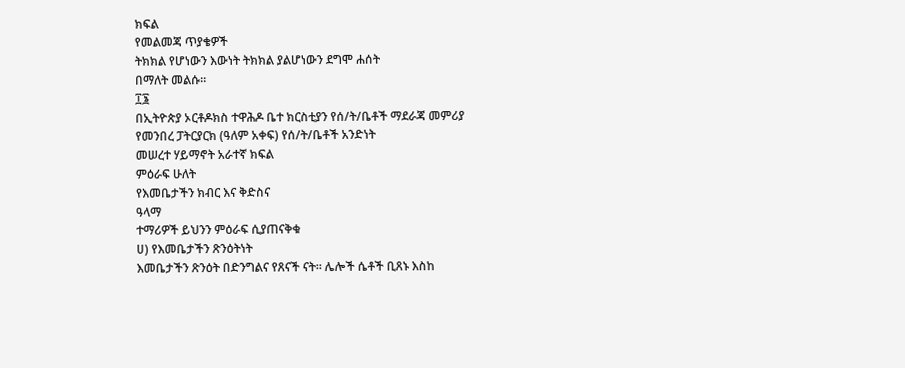ክፍል
የመልመጃ ጥያቄዎች
ትክክል የሆነውን እውነት ትክክል ያልሆነውን ደግሞ ሐሰት
በማለት መልሱ።
፲፮
በኢትዮጵያ ኦርቶዶክስ ተዋሕዶ ቤተ ክርስቲያን የሰ/ት/ቤቶች ማደራጃ መምሪያ
የመንበረ ፓትርያርክ (ዓለም አቀፍ) የሰ/ት/ቤቶች አንድነት
መሠረተ ሃይማኖት አራተኛ ክፍል
ምዕራፍ ሁለት
የእመቤታችን ክብር እና ቅድስና
ዓላማ
ተማሪዎች ይህንን ምዕራፍ ሲያጠናቅቁ
ሀ) የእመቤታችን ጽንዕትነት
እመቤታችን ጽንዕት በድንግልና የጸናች ናት። ሌሎች ሴቶች ቢጸኑ እስከ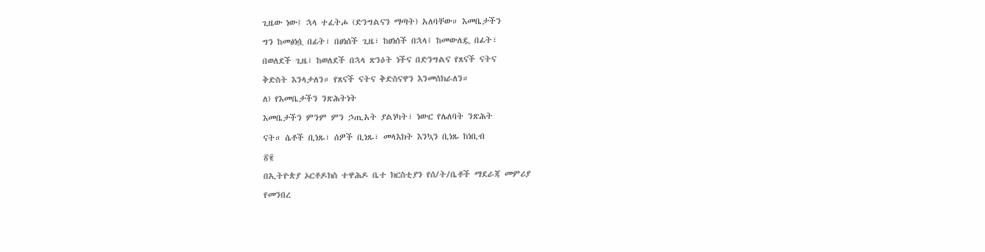ጊዜው ነው፤ ኋላ ተፈትሖ (ድንግልናን ማጣት) አለባቸው። እመቤታችን
ግን ከመፅነሷ በፊት፣ በፀነሰች ጊዜ፣ ከፀነሰች በኋላ፤ ከመውለዷ በፊት፣
በወለደች ጊዜ፣ ከወለደች በኋላ ጽንዕት ነችና በድንግልና የጸናች ናትና
ቅድስት እንላታለን። የጸናች ናትና ቅድስናዋን እንመሰክራለን።
ለ) የእመቤታችን ንጽሕትነት
እመቤታችን ምንም ምን ኃጢአት ያልነካት፣ ነውር የሌለባት ንጽሕት
ናት። ሴቶች ቢነጹ፣ ሰዎች ቢነጹ፣ መላእክት እንኳን ቢነጹ ከነቢብ
፳፪
በኢትዮጵያ ኦርቶዶክስ ተዋሕዶ ቤተ ክርስቲያን የሰ/ት/ቤቶች ማደራጃ መምሪያ
የመንበረ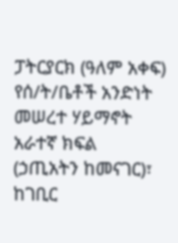ፓትርያርክ (ዓለም አቀፍ) የሰ/ት/ቤቶች አንድነት
መሠረተ ሃይማኖት አራተኛ ክፍል
(ኃጢአትን ከመናገር)፣ ከገቢር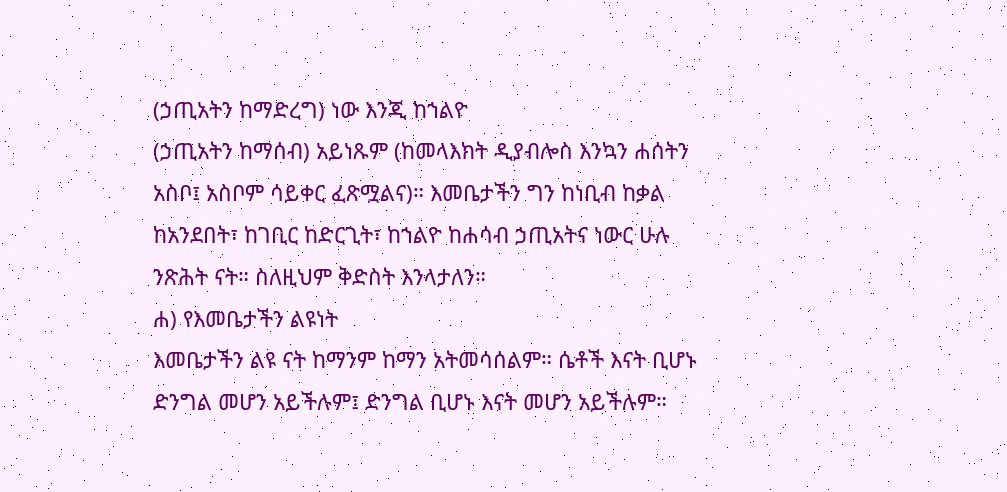(ኃጢአትን ከማድረግ) ነው እንጂ ከኀልዮ
(ኃጢአትን ከማሰብ) አይነጹም (ከመላእክት ዲያብሎስ እንኳን ሐሰትን
አስቦ፤ አስቦም ሳይቀር ፈጽሟልና)። እመቤታችን ግን ከነቢብ ከቃል
ከአንደበት፣ ከገቢር ከድርጊት፣ ከኀልዮ ከሐሳብ ኃጢአትና ነውር ሁሉ
ንጽሕት ናት። ስለዚህም ቅድስት እንላታለን።
ሐ) የእመቤታችን ልዩነት
እመቤታችን ልዩ ናት ከማንም ከማን አትመሳሰልም። ሴቶች እናት ቢሆኑ
ድንግል መሆን አይችሉም፤ ድንግል ቢሆኑ እናት መሆን አይችሉም።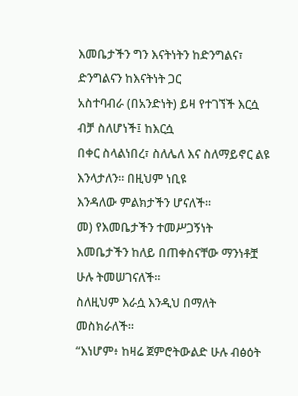እመቤታችን ግን እናትነትን ከድንግልና፣ ድንግልናን ከእናትነት ጋር
አስተባብራ (በአንድነት) ይዛ የተገኘች እርሷ ብቻ ስለሆነች፤ ከእርሷ
በቀር ስላልነበረ፣ ስለሌለ እና ስለማይኖር ልዩ እንላታለን። በዚህም ነቢዩ
እንዳለው ምልክታችን ሆናለች።
መ) የእመቤታችን ተመሥጋኝነት
እመቤታችን ከለይ በጠቀስናቸው ማንነቶቿ ሁሉ ትመሠገናለች።
ስለዚህም እራሷ እንዲህ በማለት መስክራለች።
“እነሆም፥ ከዛሬ ጀምሮትውልድ ሁሉ ብፅዕት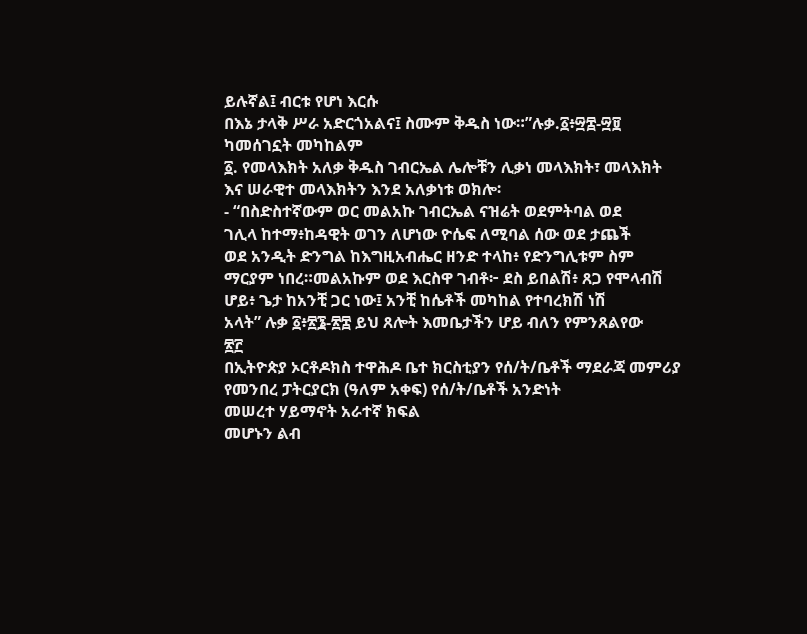ይሉኛል፤ ብርቱ የሆነ እርሱ
በእኔ ታላቅ ሥራ አድርጎአልና፤ ስሙም ቅዱስ ነው።”ሉቃ.፩፥፵፰-፵፱
ካመሰገኗት መካከልም
፩. የመላእክት አለቃ ቅዱስ ገብርኤል ሌሎቹን ሊቃነ መላእክት፣ መላእክት
እና ሠራዊተ መላእክትን እንደ አለቃነቱ ወክሎ፡
- “በስድስተኛውም ወር መልአኩ ገብርኤል ናዝሬት ወደምትባል ወደ
ገሊላ ከተማ፥ከዳዊት ወገን ለሆነው ዮሴፍ ለሚባል ሰው ወደ ታጨች
ወደ አንዲት ድንግል ከእግዚአብሔር ዘንድ ተላከ፥ የድንግሊቱም ስም
ማርያም ነበረ።መልአኩም ወደ እርስዋ ገብቶ፦ ደስ ይበልሽ፥ ጸጋ የሞላብሽ
ሆይ፥ ጌታ ከአንቺ ጋር ነው፤ አንቺ ከሴቶች መካከል የተባረክሽ ነሽ
አላት” ሉቃ ፩፥፳፮-፳፰ ይህ ጸሎት እመቤታችን ሆይ ብለን የምንጸልየው
፳፫
በኢትዮጵያ ኦርቶዶክስ ተዋሕዶ ቤተ ክርስቲያን የሰ/ት/ቤቶች ማደራጃ መምሪያ
የመንበረ ፓትርያርክ (ዓለም አቀፍ) የሰ/ት/ቤቶች አንድነት
መሠረተ ሃይማኖት አራተኛ ክፍል
መሆኑን ልብ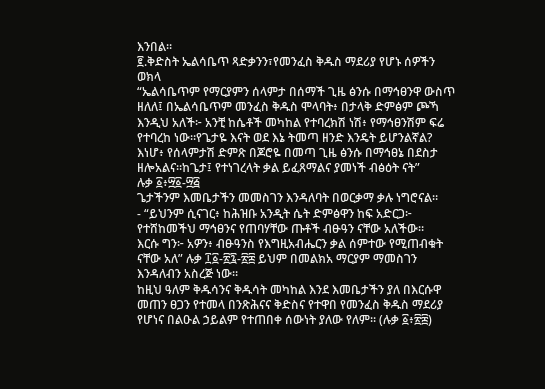እንበል።
፪.ቅድስት ኤልሳቤጥ ጻድቃንን፣የመንፈስ ቅዱስ ማደሪያ የሆኑ ሰዎችን
ወክላ
“ኤልሳቤጥም የማርያምን ሰላምታ በሰማች ጊዜ ፅንሱ በማኅፀንዋ ውስጥ
ዘለለ፤ በኤልሳቤጥም መንፈስ ቅዱስ ሞላባት፥ በታላቅ ድምፅም ጮኻ
እንዲህ አለች፦ አንቺ ከሴቶች መካከል የተባረክሽ ነሽ፥ የማኅፀንሽም ፍሬ
የተባረከ ነው።የጌታዬ እናት ወደ እኔ ትመጣ ዘንድ እንዴት ይሆንልኛል?
እነሆ፥ የሰላምታሽ ድምጽ በጆሮዬ በመጣ ጊዜ ፅንሱ በማኅፀኔ በደስታ
ዘሎአልና።ከጌታ፤ የተነገረላት ቃል ይፈጸማልና ያመነች ብፅዕት ናት”
ሉቃ ፩፥፵፩-፵፭
ጌታችንም እመቤታችን መመስገን እንዳለባት በወርቃማ ቃሉ ነግሮናል።
- “ይህንም ሲናገር፥ ከሕዝቡ አንዲት ሴት ድምፅዋን ከፍ አድርጋ፦
የተሸከመችህ ማኅፀንና የጠባሃቸው ጡቶች ብፁዓን ናቸው አለችው።
እርሱ ግን፦ አዎን፥ ብፁዓንስ የእግዚአብሔርን ቃል ሰምተው የሚጠብቁት
ናቸው አለ” ሉቃ ፲፩-፳፯-፳፰ ይህም በመልክአ ማርያም ማመስገን
እንዳለብን አስረጅ ነው።
ከዚህ ዓለም ቅዱሳንና ቅዱሳት መካከል እንደ እመቤታችን ያለ በእርሱዋ
መጠን ፀጋን የተመላ በንጽሕናና ቅድስና የተዋበ የመንፈስ ቅዱስ ማደሪያ
የሆነና በልዑል ኃይልም የተጠበቀ ሰውነት ያለው የለም። (ሉቃ ፩፥፳፰)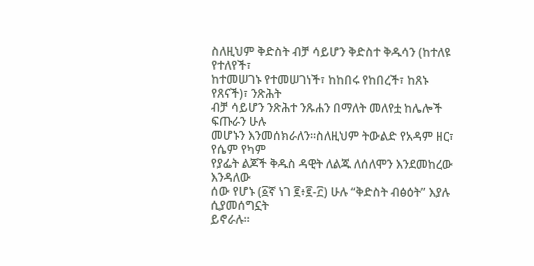ስለዚህም ቅድስት ብቻ ሳይሆን ቅድስተ ቅዱሳን (ከተለዩ የተለየች፣
ከተመሠገኑ የተመሠገነች፣ ከከበሩ የከበረች፣ ከጸኑ የጸናች)፣ ንጽሕት
ብቻ ሳይሆን ንጽሕተ ንጹሐን በማለት መለየቷ ከሌሎች ፍጡራን ሁሉ
መሆኑን እንመሰክራለን።ስለዚህም ትውልድ የአዳም ዘር፣ የሴም የካም
የያፌት ልጆች ቅዱስ ዳዊት ለልጁ ለሰለሞን እንደመከረው እንዳለው
ሰው የሆኑ (፩ኛ ነገ ፪፥፪-፫) ሁሉ “ቅድስት ብፅዕት” እያሉ ሲያመሰግኗት
ይኖራሉ።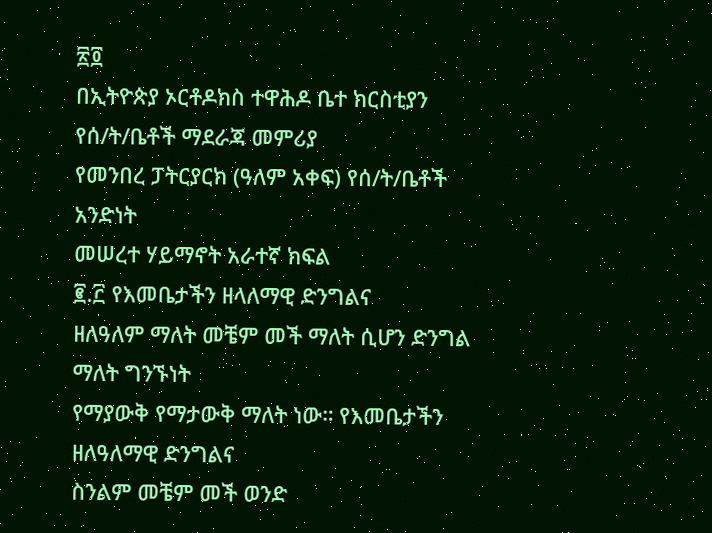፳፬
በኢትዮጵያ ኦርቶዶክስ ተዋሕዶ ቤተ ክርስቲያን የሰ/ት/ቤቶች ማደራጃ መምሪያ
የመንበረ ፓትርያርክ (ዓለም አቀፍ) የሰ/ት/ቤቶች አንድነት
መሠረተ ሃይማኖት አራተኛ ክፍል
፪.፫ የእመቤታችን ዘላለማዊ ድንግልና
ዘለዓለም ማለት መቼም መች ማለት ሲሆን ድንግል ማለት ግንኙነት
የማያውቅ የማታውቅ ማለት ነው። የእመቤታችን ዘለዓለማዊ ድንግልና
ስንልም መቼም መች ወንድ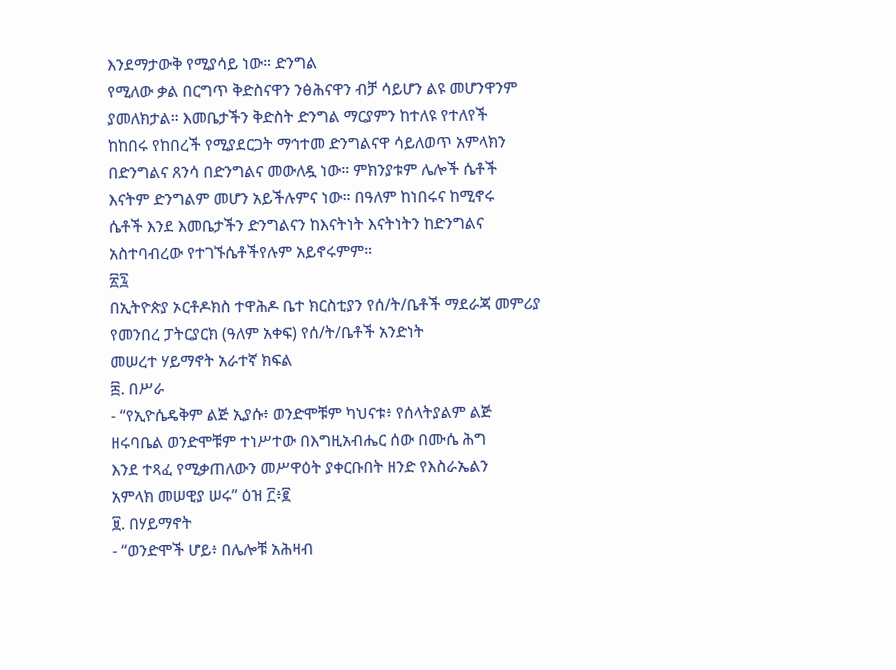እንደማታውቅ የሚያሳይ ነው። ድንግል
የሚለው ቃል በርግጥ ቅድስናዋን ንፅሕናዋን ብቻ ሳይሆን ልዩ መሆንዋንም
ያመለክታል። እመቤታችን ቅድስት ድንግል ማርያምን ከተለዩ የተለየች
ከከበሩ የከበረች የሚያደርጋት ማኅተመ ድንግልናዋ ሳይለወጥ አምላክን
በድንግልና ጸንሳ በድንግልና መውለዷ ነው። ምክንያቱም ሌሎች ሴቶች
እናትም ድንግልም መሆን አይችሉምና ነው። በዓለም ከነበሩና ከሚኖሩ
ሴቶች እንደ እመቤታችን ድንግልናን ከእናትነት እናትነትን ከድንግልና
አስተባብረው የተገኙሴቶችየሉም አይኖሩምም።
፳፯
በኢትዮጵያ ኦርቶዶክስ ተዋሕዶ ቤተ ክርስቲያን የሰ/ት/ቤቶች ማደራጃ መምሪያ
የመንበረ ፓትርያርክ (ዓለም አቀፍ) የሰ/ት/ቤቶች አንድነት
መሠረተ ሃይማኖት አራተኛ ክፍል
፰. በሥራ
- “የኢዮሴዴቅም ልጅ ኢያሱ፥ ወንድሞቹም ካህናቱ፥ የሰላትያልም ልጅ
ዘሩባቤል ወንድሞቹም ተነሥተው በእግዚአብሔር ሰው በሙሴ ሕግ
እንደ ተጻፈ የሚቃጠለውን መሥዋዕት ያቀርቡበት ዘንድ የእስራኤልን
አምላክ መሠዊያ ሠሩ” ዕዝ ፫፥፪
፱. በሃይማኖት
- “ወንድሞች ሆይ፥ በሌሎቹ አሕዛብ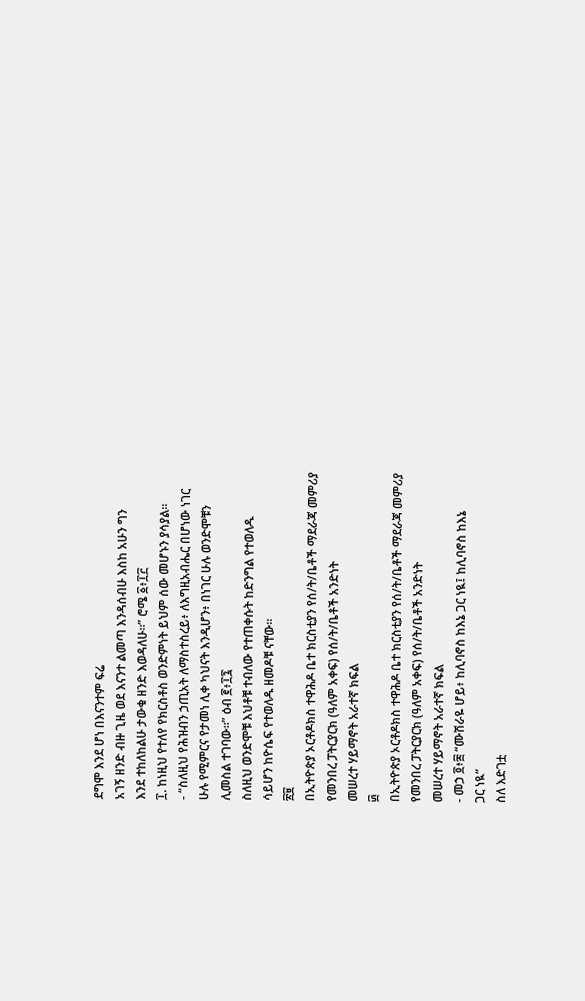ደግሞ እንደ ሆነ በእናንተም ፍሬ
አገኝ ዘንድ ብዙ ጊዜ ወደ እናንተ ልመጣ እንዳሰብሁ እስከ አሁን ግን
እንደ ተከለከልሁ ታውቁ ዘንድ እወዳለሁ።” ሮሜ ፩፥፲፫
፲. ከነዚህ የተለየ የክርስቶስ ወንድምነት ይህም ሰው መሆኑን ያሳያል።
- “ስለዚህ የሕዝብን ኃጢአት ለማስተስረይ፥ ለእግዚአብሔር በሆነው ነገር
ሁሉ የሚምርና የታመነ ሊቀ ካህናት እንዲሆን፥ በነገር ሁሉ ወንድሞቹን
ሊመስል ተገባው።” ዕብ ፪፥፲፯
ስለዚህ ወንድሞቹ እህቶቹ ተብለው የተጠቀሱት ከድንግል የተወለዱ
ሳይሆን ከዮሴፍ የተወለዱ ዘመዶቹ ናቸው።
፳፱
በኢትዮጵያ ኦርቶዶክስ ተዋሕዶ ቤተ ክርስቲያን የሰ/ት/ቤቶች ማደራጃ መምሪያ
የመንበረ ፓትርያርክ (ዓለም አቀፍ) የሰ/ት/ቤቶች አንድነት
መሠረተ ሃይማኖት አራተኛ ክፍል
፴
በኢትዮጵያ ኦርቶዶክስ ተዋሕዶ ቤተ ክርስቲያን የሰ/ት/ቤቶች ማደራጃ መምሪያ
የመንበረ ፓትርያርክ (ዓለም አቀፍ) የሰ/ት/ቤቶች አንድነት
መሠረተ ሃይማኖት አራተኛ ክፍል
- መኃ ፬፥፰ “ሙሽራዬ ሆይ፥ ከሊባኖስ ከእኔ ጋር ነዪ፤ ከሊባኖስ ከእኔ
ጋር ነዪ”
ስለ እድገቷ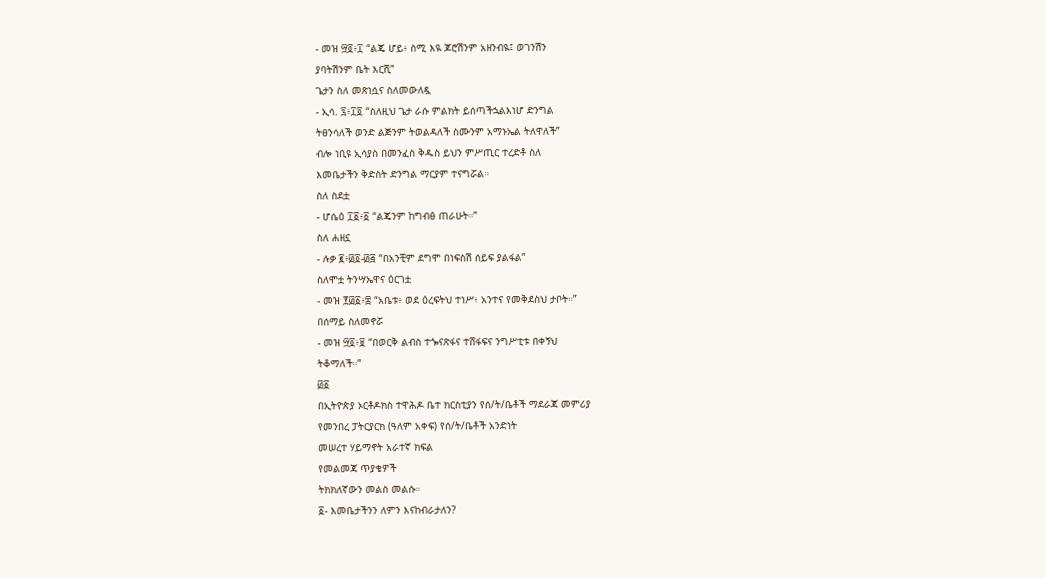- መዝ ፵፬፥፲ “ልጄ ሆይ፥ ስሚ እዪ ጆሮሽንም አዘንብዪ፤ ወገንሽን
ያባትሽንም ቤት እርሺ”
ጌታን ስለ መጽነሷና ስለመውለዷ
- ኢሳ. ፯፥፲፬ “ስለዚህ ጌታ ራሱ ምልክት ይሰጣችኋልእነሆ ድንግል
ትፀንሳለች ወንድ ልጅንም ትወልዳለች ስሙንም አማኑኤል ትለዋለች”
ብሎ ነቢዩ ኢሳያስ በመንፈስ ቅዱስ ይህን ምሥጢር ተረድቶ ስለ
እመቤታችን ቅድስት ድንግል ማርያም ተናግሯል።
ስለ ስደቷ
- ሆሴዕ ፲፩፥፩ “ልጄንም ከግብፅ ጠራሁት።”
ስለ ሐዘኗ
- ሉቃ ፪፥፴፬-፴፭ “በአንቺም ደግሞ በነፍስሽ ሰይፍ ያልፋል”
ስለሞቷ ትንሣኤዋና ዕርገቷ
- መዝ ፻፴፩፥፰ “አቤቱ፥ ወደ ዕረፍትህ ተነሥ፥ አንተና የመቅደስህ ታቦት።”
በሰማይ ስለመኖሯ
- መዝ ፵፬፥፱ “በወርቅ ልብስ ተጐናጽፋና ተሸፋፍና ንግሥቲቱ በቀኝህ
ትቆማለች።”
፴፩
በኢትዮጵያ ኦርቶዶክስ ተዋሕዶ ቤተ ክርስቲያን የሰ/ት/ቤቶች ማደራጃ መምሪያ
የመንበረ ፓትርያርክ (ዓለም አቀፍ) የሰ/ት/ቤቶች አንድነት
መሠረተ ሃይማኖት አራተኛ ክፍል
የመልመጃ ጥያቄዎች
ትክክለኛውን መልስ መልሱ።
፩- እመቤታችንን ለምን እናከብራታለን?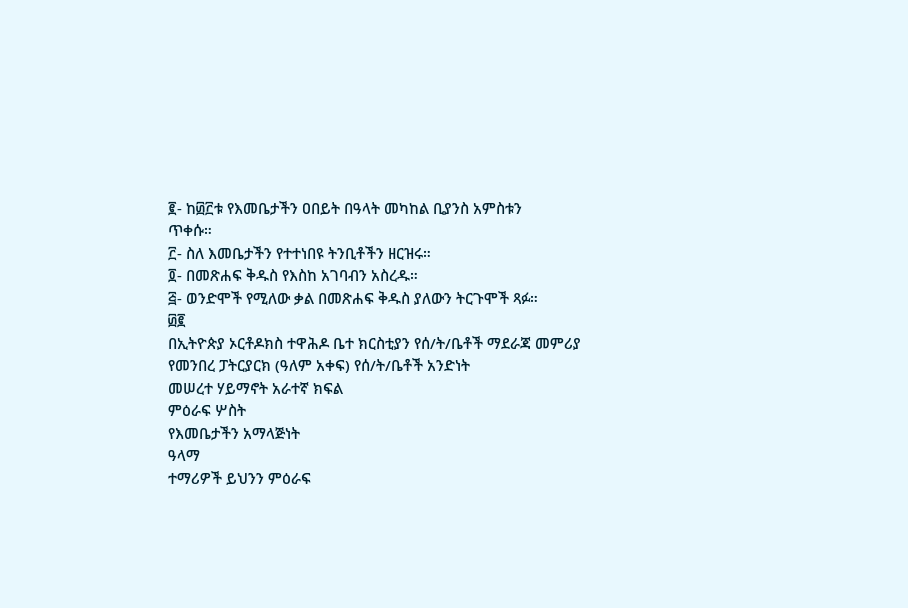፪- ከ፴፫ቱ የእመቤታችን ዐበይት በዓላት መካከል ቢያንስ አምስቱን
ጥቀሱ።
፫- ስለ እመቤታችን የተተነበዩ ትንቢቶችን ዘርዝሩ።
፬- በመጽሐፍ ቅዱስ የእስከ አገባብን አስረዱ።
፭- ወንድሞች የሚለው ቃል በመጽሐፍ ቅዱስ ያለውን ትርጉሞች ጻፉ።
፴፪
በኢትዮጵያ ኦርቶዶክስ ተዋሕዶ ቤተ ክርስቲያን የሰ/ት/ቤቶች ማደራጃ መምሪያ
የመንበረ ፓትርያርክ (ዓለም አቀፍ) የሰ/ት/ቤቶች አንድነት
መሠረተ ሃይማኖት አራተኛ ክፍል
ምዕራፍ ሦስት
የእመቤታችን አማላጅነት
ዓላማ
ተማሪዎች ይህንን ምዕራፍ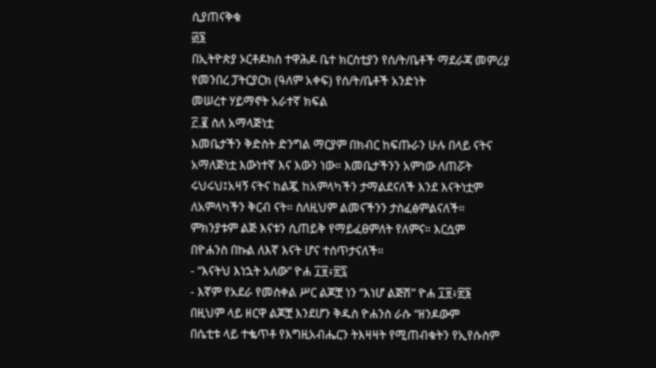ሲያጠናቅቁ
፴፮
በኢትዮጵያ ኦርቶዶክስ ተዋሕዶ ቤተ ክርስቲያን የሰ/ት/ቤቶች ማደራጃ መምሪያ
የመንበረ ፓትርያርክ (ዓለም አቀፍ) የሰ/ት/ቤቶች አንድነት
መሠረተ ሃይማኖት አራተኛ ክፍል
፫.፪ ስለ አማላጅነቷ
እመቤታችን ቅድስት ድንግል ማርያም በክብር ከፍጡራን ሁሉ በላይ ናትና
አማለጅነቷ እውነተኛ እና እውን ነው። እመቤታችንን አምነው ለጠሯት
ሩህሩህ፤አዛኝ ናትና ከልጇ ከአምላካችን ታማልደናለች እንደ እናትነቷም
ለአምላካችን ቅርብ ናት። ስለዚህም ልመናችንን ታስፈፅምልናለች።
ምክንያቱም ልጅ እናቱን ሲጠይቅ የማይፈፀምለት የለምና። እርሷም
በዮሐንስ በኩል ለእኛ እናት ሆና ተሰጥታናለች።
- “እናትህ እነኋት አለው” ዮሐ ፲፱፥፳፯
- እኛም የአደራ የመስቀል ሥር ልጆቿ ነን “እነሆ ልጅሽ” ዮሐ ፲፱፥፳፮
በዚህም ላይ ዘርዋ ልጆቿ እንደሆን ቅዱስ ዮሐንስ ራሱ “ዘንዶውም
በሴቲቱ ላይ ተቈጥቶ የእግዚአብሔርን ትእዛዛት የሚጠብቁትን የኢየሱስም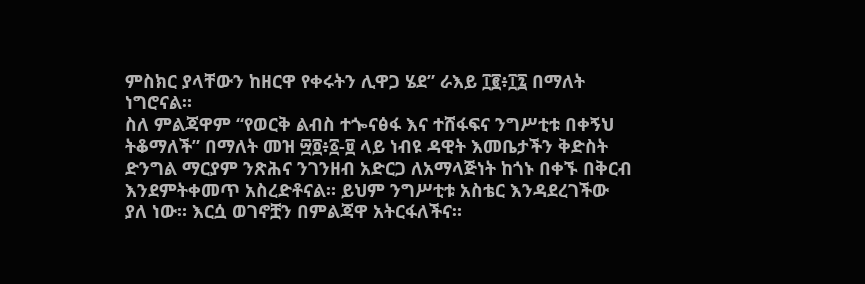ምስክር ያላቸውን ከዘርዋ የቀሩትን ሊዋጋ ሄደ” ራእይ ፲፪፥፲፯ በማለት
ነግሮናል።
ስለ ምልጃዋም “የወርቅ ልብስ ተጐናፅፋ እና ተሸፋፍና ንግሥቲቱ በቀኝህ
ትቆማለች” በማለት መዝ ፵፬፥፩-፱ ላይ ነብዩ ዳዊት እመቤታችን ቅድስት
ድንግል ማርያም ንጽሕና ንገንዘብ አድርጋ ለአማላጅነት ከጎኑ በቀኙ በቅርብ
እንደምትቀመጥ አስረድቶናል። ይህም ንግሥቲቱ አስቴር እንዳደረገችው
ያለ ነው። እርሷ ወገኖቿን በምልጃዋ አትርፋለችና።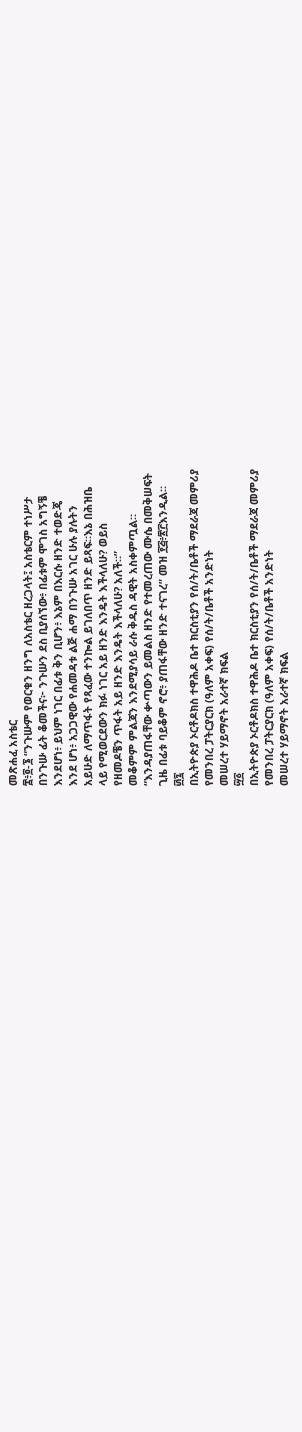መጽሐፈ አስቴር
፰፥፬-፮ “ንጉሡም የወርቁን ዘንግ ለአስቴር ዘረጋላት፤ አስቴርም ተነሥታ
በንጉሡ ፊት ቆመችና፦ ንጉሡን ደስ ቢያሰኘው፥ በፊቱም ሞገስ አግኝቼ
እንደሆነ፥ ይህም ነገር በፊቱ ቅን ቢሆን፥ እኔም በእርሱ ዘንድ ተወድጄ
እንደ ሆነ፥ አጋጋዊው የሐመዳቱ ልጅ ሐማ በንጉሡ አገር ሁሉ ያሉትን
አይሁድ ለማጥፋት የጻፈው ተንኰል ይገለበጥ ዘንድ ይጻፍ።እኔ በሕዝቤ
ላይ የሚወርደውን ክፉ ነገር አይ ዘንድ እንዴት እችላለሁ? ወይስ
የዘመዶቼን ጥፋት አይ ዘንድ እንዴት እችላለሁ? አለች።”
መቆምም ምልጃን እንደሚያሳይ ራሱ ቅዱስ ዳዊት አስቀምጧል።
“እንዳያጠፋቸው ቍጣውን ይመልስ ዘንድ የተመረጠው ሙሴ በመቅሠፍት
ጊዜ በፊቱ ባይቆም ኖሮ፥ ያጠፋቸው ዘንድ ተናገረ” መዝ ፻፭፥፳፫እንዲል።
፴፯
በኢትዮጵያ ኦርቶዶክስ ተዋሕዶ ቤተ ክርስቲያን የሰ/ት/ቤቶች ማደራጃ መምሪያ
የመንበረ ፓትርያርክ (ዓለም አቀፍ) የሰ/ት/ቤቶች አንድነት
መሠረተ ሃይማኖት አራተኛ ክፍል
፵፩
በኢትዮጵያ ኦርቶዶክስ ተዋሕዶ ቤተ ክርስቲያን የሰ/ት/ቤቶች ማደራጃ መምሪያ
የመንበረ ፓትርያርክ (ዓለም አቀፍ) የሰ/ት/ቤቶች አንድነት
መሠረተ ሃይማኖት አራተኛ ክፍል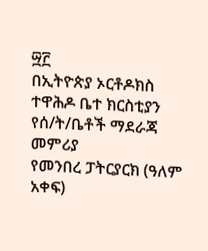፵፫
በኢትዮጵያ ኦርቶዶክስ ተዋሕዶ ቤተ ክርስቲያን የሰ/ት/ቤቶች ማደራጃ መምሪያ
የመንበረ ፓትርያርክ (ዓለም አቀፍ)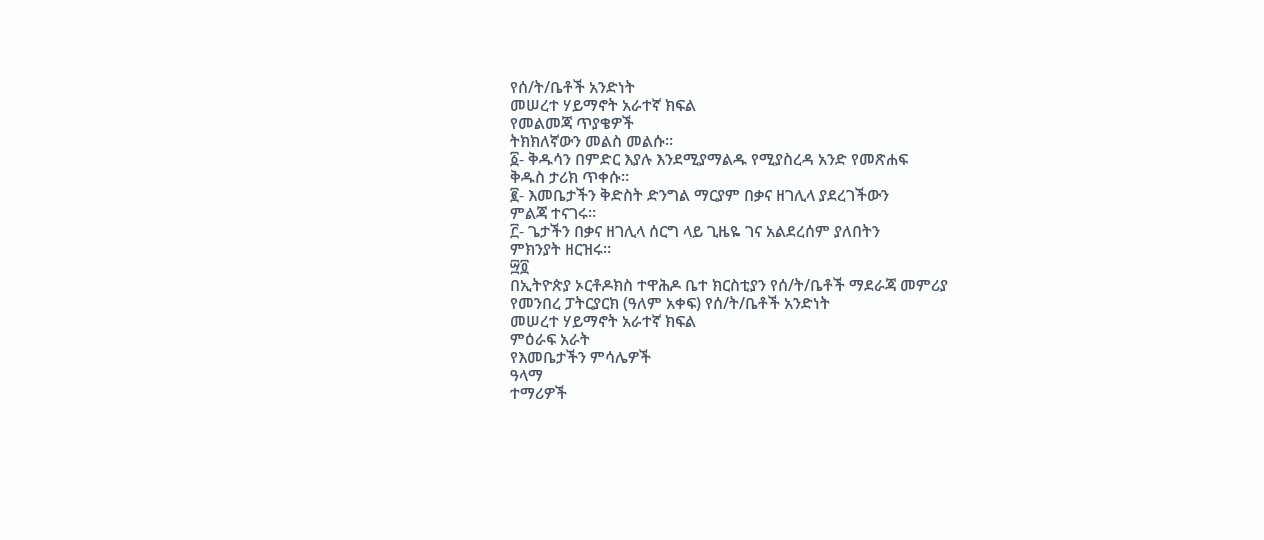የሰ/ት/ቤቶች አንድነት
መሠረተ ሃይማኖት አራተኛ ክፍል
የመልመጃ ጥያቄዎች
ትክክለኛውን መልስ መልሱ።
፩- ቅዱሳን በምድር እያሉ እንደሚያማልዱ የሚያስረዳ አንድ የመጽሐፍ
ቅዱስ ታሪክ ጥቀሱ።
፪- እመቤታችን ቅድስት ድንግል ማርያም በቃና ዘገሊላ ያደረገችውን
ምልጃ ተናገሩ።
፫- ጌታችን በቃና ዘገሊላ ሰርግ ላይ ጊዜዬ ገና አልደረሰም ያለበትን
ምክንያት ዘርዝሩ።
፵፬
በኢትዮጵያ ኦርቶዶክስ ተዋሕዶ ቤተ ክርስቲያን የሰ/ት/ቤቶች ማደራጃ መምሪያ
የመንበረ ፓትርያርክ (ዓለም አቀፍ) የሰ/ት/ቤቶች አንድነት
መሠረተ ሃይማኖት አራተኛ ክፍል
ምዕራፍ አራት
የእመቤታችን ምሳሌዎች
ዓላማ
ተማሪዎች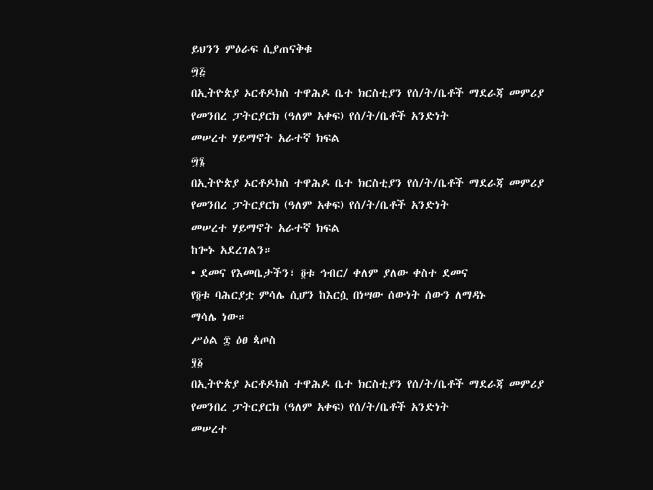ይህንን ምዕራፍ ሲያጠናቅቁ
፵፭
በኢትዮጵያ ኦርቶዶክስ ተዋሕዶ ቤተ ክርስቲያን የሰ/ት/ቤቶች ማደራጃ መምሪያ
የመንበረ ፓትርያርክ (ዓለም አቀፍ) የሰ/ት/ቤቶች አንድነት
መሠረተ ሃይማኖት አራተኛ ክፍል
፵፮
በኢትዮጵያ ኦርቶዶክስ ተዋሕዶ ቤተ ክርስቲያን የሰ/ት/ቤቶች ማደራጃ መምሪያ
የመንበረ ፓትርያርክ (ዓለም አቀፍ) የሰ/ት/ቤቶች አንድነት
መሠረተ ሃይማኖት አራተኛ ክፍል
ከጐኑ አደረገልን።
• ደመና የእመቤታችን፣ ፬ቱ ኅብር/ ቀለም ያለው ቀስተ ደመና
የ፬ቱ ባሕርያቷ ምሳሌ ሲሆን ከእርሷ በነሣው ሰውነት ሰውን ለማዳኑ
ማሳሌ ነው።
ሥዕል ፰ ዕፀ ጳጦስ
፶፩
በኢትዮጵያ ኦርቶዶክስ ተዋሕዶ ቤተ ክርስቲያን የሰ/ት/ቤቶች ማደራጃ መምሪያ
የመንበረ ፓትርያርክ (ዓለም አቀፍ) የሰ/ት/ቤቶች አንድነት
መሠረተ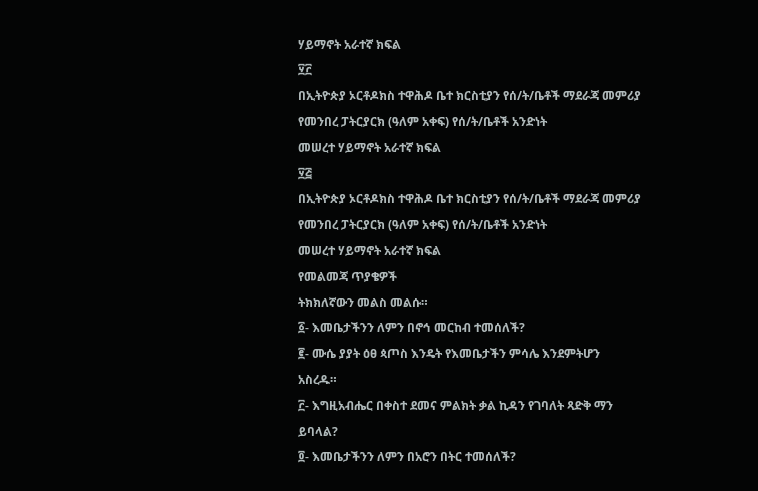ሃይማኖት አራተኛ ክፍል
፶፫
በኢትዮጵያ ኦርቶዶክስ ተዋሕዶ ቤተ ክርስቲያን የሰ/ት/ቤቶች ማደራጃ መምሪያ
የመንበረ ፓትርያርክ (ዓለም አቀፍ) የሰ/ት/ቤቶች አንድነት
መሠረተ ሃይማኖት አራተኛ ክፍል
፶፭
በኢትዮጵያ ኦርቶዶክስ ተዋሕዶ ቤተ ክርስቲያን የሰ/ት/ቤቶች ማደራጃ መምሪያ
የመንበረ ፓትርያርክ (ዓለም አቀፍ) የሰ/ት/ቤቶች አንድነት
መሠረተ ሃይማኖት አራተኛ ክፍል
የመልመጃ ጥያቄዎች
ትክክለኛውን መልስ መልሱ።
፩- እመቤታችንን ለምን በኖኅ መርከብ ተመሰለች?
፪- ሙሴ ያያት ዕፀ ጳጦስ እንዴት የእመቤታችን ምሳሌ እንደምትሆን
አስረዱ።
፫- እግዚአብሔር በቀስተ ደመና ምልክት ቃል ኪዳን የገባለት ጻድቅ ማን
ይባላል?
፬- እመቤታችንን ለምን በአሮን በትር ተመሰለች?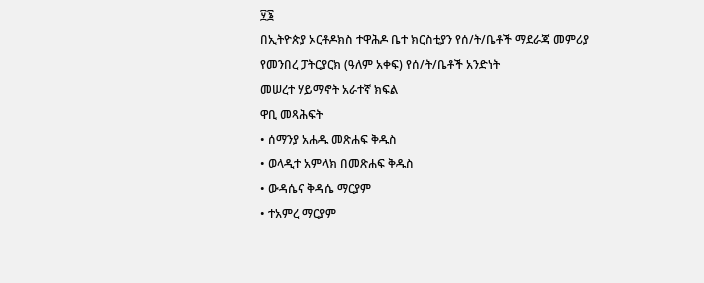፶፮
በኢትዮጵያ ኦርቶዶክስ ተዋሕዶ ቤተ ክርስቲያን የሰ/ት/ቤቶች ማደራጃ መምሪያ
የመንበረ ፓትርያርክ (ዓለም አቀፍ) የሰ/ት/ቤቶች አንድነት
መሠረተ ሃይማኖት አራተኛ ክፍል
ዋቢ መጻሕፍት
• ሰማንያ አሐዱ መጽሐፍ ቅዱስ
• ወላዲተ አምላክ በመጽሐፍ ቅዱስ
• ውዳሴና ቅዳሴ ማርያም
• ተአምረ ማርያም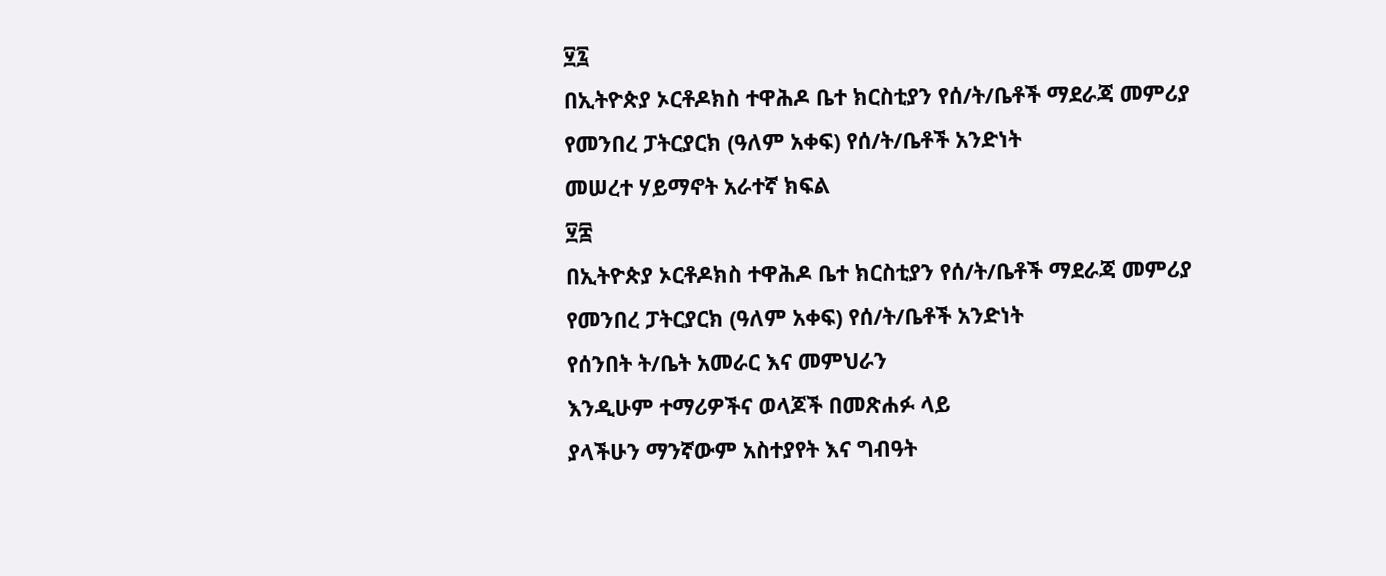፶፯
በኢትዮጵያ ኦርቶዶክስ ተዋሕዶ ቤተ ክርስቲያን የሰ/ት/ቤቶች ማደራጃ መምሪያ
የመንበረ ፓትርያርክ (ዓለም አቀፍ) የሰ/ት/ቤቶች አንድነት
መሠረተ ሃይማኖት አራተኛ ክፍል
፶፰
በኢትዮጵያ ኦርቶዶክስ ተዋሕዶ ቤተ ክርስቲያን የሰ/ት/ቤቶች ማደራጃ መምሪያ
የመንበረ ፓትርያርክ (ዓለም አቀፍ) የሰ/ት/ቤቶች አንድነት
የሰንበት ት/ቤት አመራር እና መምህራን
እንዲሁም ተማሪዎችና ወላጆች በመጽሐፉ ላይ
ያላችሁን ማንኛውም አስተያየት እና ግብዓት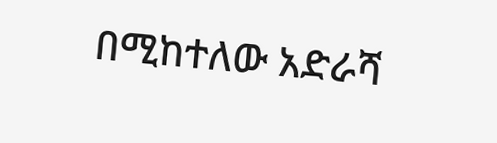በሚከተለው አድራሻ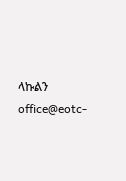ላኩልን
office@eotc-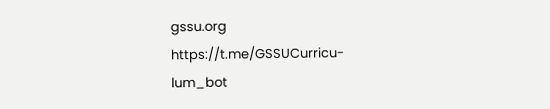gssu.org
https://t.me/GSSUCurricu-
lum_bot